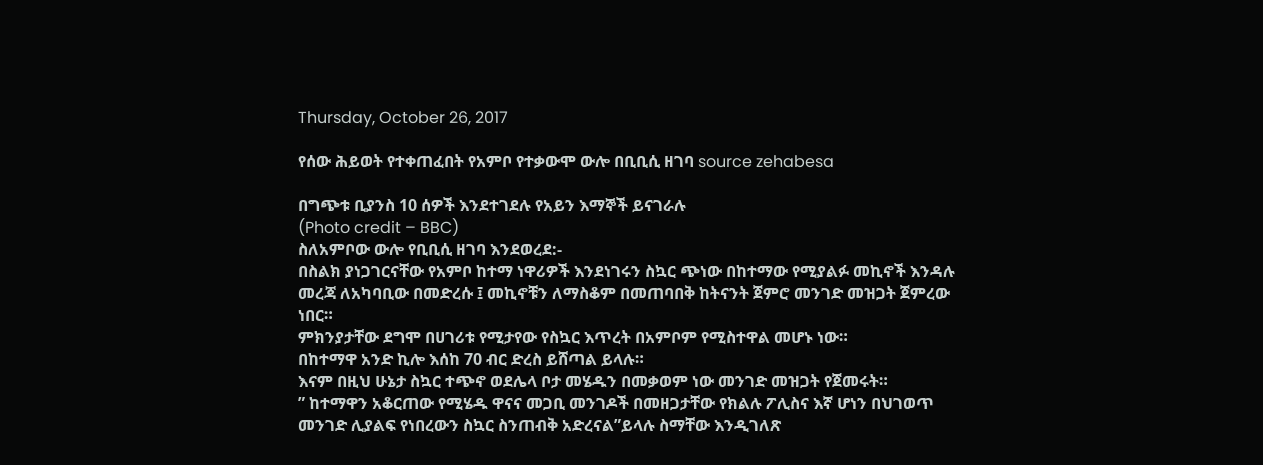Thursday, October 26, 2017

የሰው ሕይወት የተቀጠፈበት የአምቦ የተቃውሞ ውሎ በቢቢሲ ዘገባ source zehabesa

በግጭቱ ቢያንስ 10 ሰዎች እንደተገደሉ የአይን እማኞች ይናገራሉ
(Photo credit – BBC)
ስለአምቦው ውሎ የቢቢሲ ዘገባ እንደወረደ:-
በስልክ ያነጋገርናቸው የአምቦ ከተማ ነዋሪዎች እንደነገሩን ስኳር ጭነው በከተማው የሚያልፉ መኪኖች እንዳሉ መረጃ ለአካባቢው በመድረሱ ፤ መኪኖቹን ለማስቆም በመጠባበቅ ከትናንት ጀምሮ መንገድ መዝጋት ጀምረው ነበር።
ምክንያታቸው ደግሞ በሀገሪቱ የሚታየው የስኳር እጥረት በአምቦም የሚስተዋል መሆኑ ነው።
በከተማዋ አንድ ኪሎ እሰከ 70 ብር ድረስ ይሸጣል ይላሉ።
እናም በዚህ ሁኔታ ስኳር ተጭኖ ወደሌላ ቦታ መሄዱን በመቃወም ነው መንገድ መዝጋት የጀመሩት።
” ከተማዋን አቆርጠው የሚሄዱ ዋናና መጋቢ መንገዶች በመዘጋታቸው የክልሉ ፖሊስና እኛ ሆነን በህገወጥ መንገድ ሊያልፍ የነበረውን ስኳር ስንጠብቅ አድረናል”ይላሉ ስማቸው እንዲገለጽ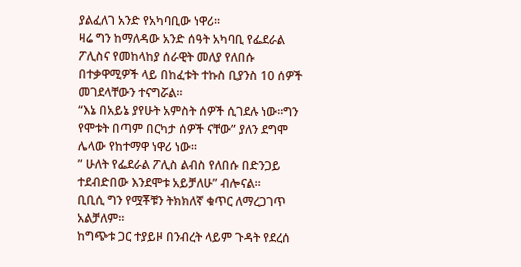ያልፈለገ አንድ የአካባቢው ነዋሪ።
ዛሬ ግን ከማለዳው አንድ ሰዓት አካባቢ የፌደራል ፖሊስና የመከላከያ ሰራዊት መለያ የለበሱ በተቃዋሚዎች ላይ በከፈቱት ተኩስ ቢያንስ 10 ሰዎች መገደላቸውን ተናግሯል።
“እኔ በአይኔ ያየሁት አምስት ሰዎች ሲገደሉ ነው።ግን የሞቱት በጣም በርካታ ሰዎች ናቸው” ያለን ደግሞ ሌላው የከተማዋ ነዋሪ ነው።
” ሁለት የፌደራል ፖሊስ ልብስ የለበሱ በድንጋይ ተደብድበው እንደሞቱ አይቻለሁ” ብሎናል።
ቢቢሲ ግን የሟቾቹን ትክክለኛ ቁጥር ለማረጋገጥ አልቻለም።
ከግጭቱ ጋር ተያይዞ በንብረት ላይም ጉዳት የደረሰ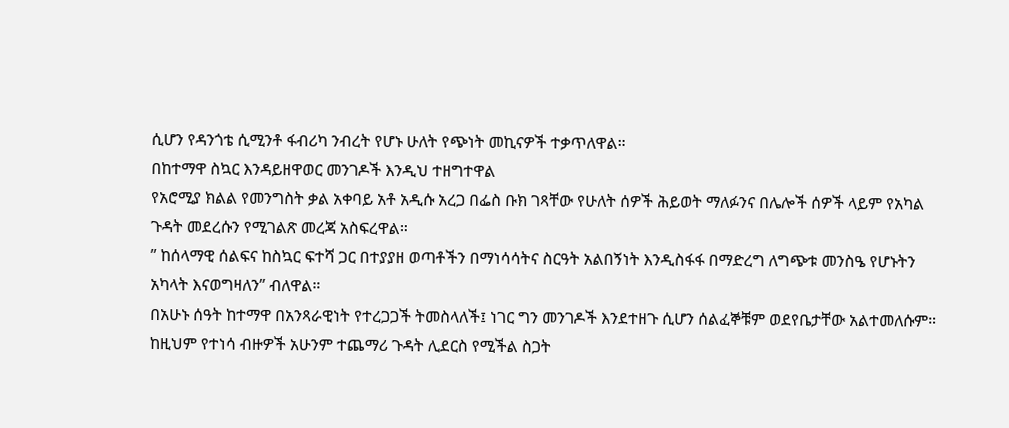ሲሆን የዳንጎቴ ሲሚንቶ ፋብሪካ ንብረት የሆኑ ሁለት የጭነት መኪናዎች ተቃጥለዋል።
በከተማዋ ስኳር እንዳይዘዋወር መንገዶች እንዲህ ተዘግተዋል
የአሮሚያ ክልል የመንግስት ቃል አቀባይ አቶ አዲሱ አረጋ በፌስ ቡክ ገጻቸው የሁለት ሰዎች ሕይወት ማለፉንና በሌሎች ሰዎች ላይም የአካል ጉዳት መደረሱን የሚገልጽ መረጃ አስፍረዋል።
” ከሰላማዊ ሰልፍና ከስኳር ፍተሻ ጋር በተያያዘ ወጣቶችን በማነሳሳትና ስርዓት አልበኝነት እንዲስፋፋ በማድረግ ለግጭቱ መንስዔ የሆኑትን አካላት እናወግዛለን” ብለዋል።
በአሁኑ ሰዓት ከተማዋ በአንጻራዊነት የተረጋጋች ትመስላለች፤ ነገር ግን መንገዶች እንደተዘጉ ሲሆን ሰልፈኞቹም ወደየቤታቸው አልተመለሱም።
ከዚህም የተነሳ ብዙዎች አሁንም ተጨማሪ ጉዳት ሊደርስ የሚችል ስጋት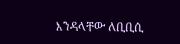እንዳላቸው ለቢቢሲ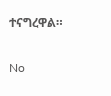ተናግረዋል።

No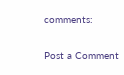comments:

Post a Comment